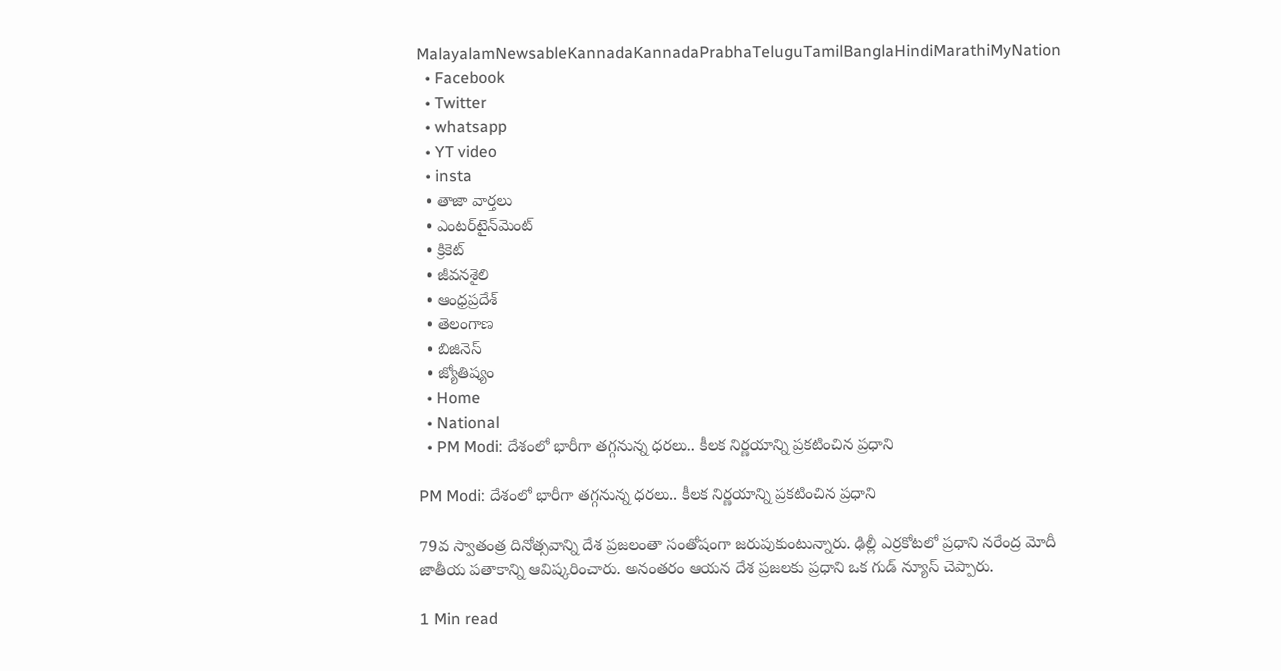MalayalamNewsableKannadaKannadaPrabhaTeluguTamilBanglaHindiMarathiMyNation
  • Facebook
  • Twitter
  • whatsapp
  • YT video
  • insta
  • తాజా వార్తలు
  • ఎంటర్‌టైన్‌మెంట్
  • క్రికెట్
  • జీవనశైలి
  • ఆంధ్రప్రదేశ్
  • తెలంగాణ
  • బిజినెస్
  • జ్యోతిష్యం
  • Home
  • National
  • PM Modi: దేశంలో భారీగా త‌గ్గ‌నున్న ధ‌ర‌లు.. కీలక నిర్ణయాన్ని ప్రకటించిన ప్రధాని

PM Modi: దేశంలో భారీగా త‌గ్గ‌నున్న ధ‌ర‌లు.. కీలక నిర్ణయాన్ని ప్రకటించిన ప్రధాని

79వ స్వాతంత్ర దినోత్స‌వాన్ని దేశ ప్ర‌జ‌లంతా సంతోషంగా జ‌రుపుకుంటున్నారు. ఢిల్లీ ఎర్ర‌కోట‌లో ప్ర‌ధాని న‌రేంద్ర మోదీ జాతీయ ప‌తాకాన్ని ఆవిష్క‌రించారు. అనంత‌రం ఆయ‌న దేశ ప్ర‌జ‌ల‌కు ప్ర‌ధాని ఒక గుడ్ న్యూస్ చెప్పారు.

1 Min read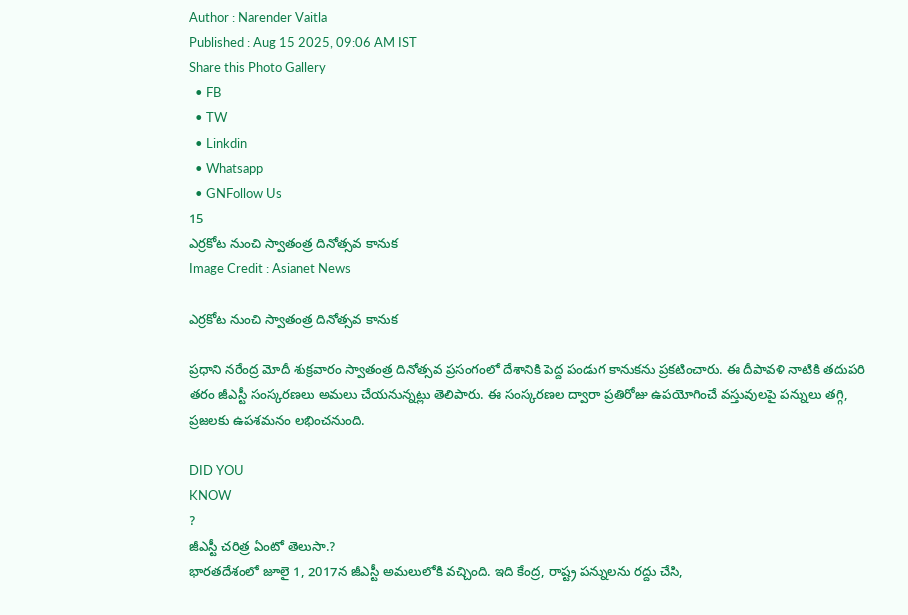Author : Narender Vaitla
Published : Aug 15 2025, 09:06 AM IST
Share this Photo Gallery
  • FB
  • TW
  • Linkdin
  • Whatsapp
  • GNFollow Us
15
ఎర్రకోట నుంచి స్వాతంత్ర దినోత్స‌వ కానుక
Image Credit : Asianet News

ఎర్రకోట నుంచి స్వాతంత్ర దినోత్స‌వ కానుక

ప్రధాని నరేంద్ర మోదీ శుక్రవారం స్వాతంత్ర దినోత్సవ ప్రసంగంలో దేశానికి పెద్ద పండుగ కానుకను ప్రకటించారు. ఈ దీపావళి నాటికి తదుపరి తరం జీఎస్టీ సంస్కరణలు అమలు చేయనున్నట్లు తెలిపారు. ఈ సంస్కరణల ద్వారా ప్రతిరోజు ఉపయోగించే వస్తువులపై పన్నులు తగ్గి, ప్రజలకు ఉపశమనం లభించనుంది.

DID YOU
KNOW
?
జీఎస్టీ చరిత్ర ఏంటో తెలుసా.?
భారతదేశంలో జూలై 1, 2017న జీఎస్టీ అమలులోకి వచ్చింది. ఇది కేంద్ర, రాష్ట్ర పన్నులను రద్దు చేసి,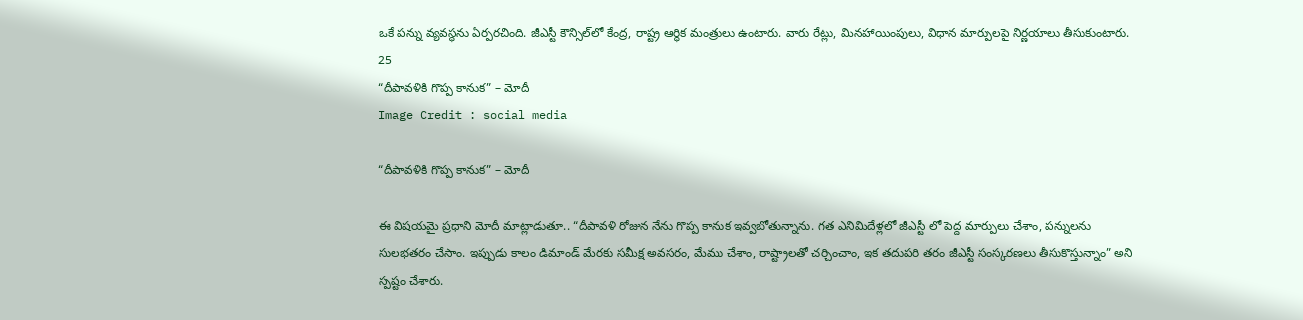ఒకే పన్ను వ్యవస్థను ఏర్పరచింది. జీఎస్టీ కౌన్సిల్‌లో కేంద్ర, రాష్ట్ర ఆర్థిక మంత్రులు ఉంటారు. వారు రేట్లు, మినహాయింపులు, విధాన మార్పులపై నిర్ణయాలు తీసుకుంటారు.
25
“దీపావళికి గొప్ప కానుక” – మోదీ
Image Credit : social media

“దీపావళికి గొప్ప కానుక” – మోదీ

ఈ విష‌య‌మై ప్ర‌ధాని మోదీ మాట్లాడుతూ.. “దీపావళి రోజున నేను గొప్ప కానుక ఇవ్వబోతున్నాను. గత ఎనిమిదేళ్లలో జీఎస్టీ లో పెద్ద మార్పులు చేశాం, పన్నులను సులభతరం చేసాం. ఇప్పుడు కాలం డిమాండ్‌ మేరకు సమీక్ష అవసరం, మేము చేశాం, రాష్ట్రాలతో చర్చించాం, ఇక తదుపరి తరం జీఎస్టీ సంస్కరణలు తీసుకొస్తున్నాం” అని స్పష్టం చేశారు.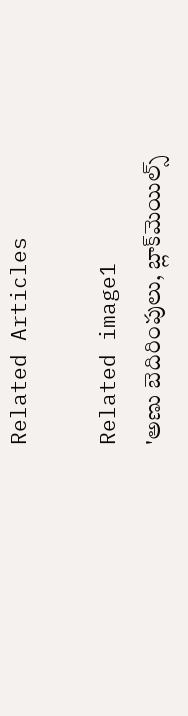Related Articles

Related image1
'అణు బెదిరింపులు, బ్లాక్‌మెయిల్స్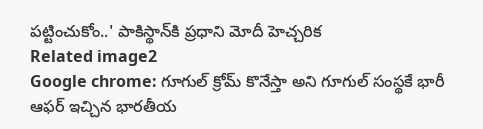పట్టించుకోం..' పాకిస్థాన్‌కి ప్రధాని మోదీ హెచ్చరిక
Related image2
Google chrome: గూగుల్ క్రోమ్ కొనేస్తా అని గూగుల్ సంస్థకే భారీ ఆఫర్ ఇచ్చిన భారతీయ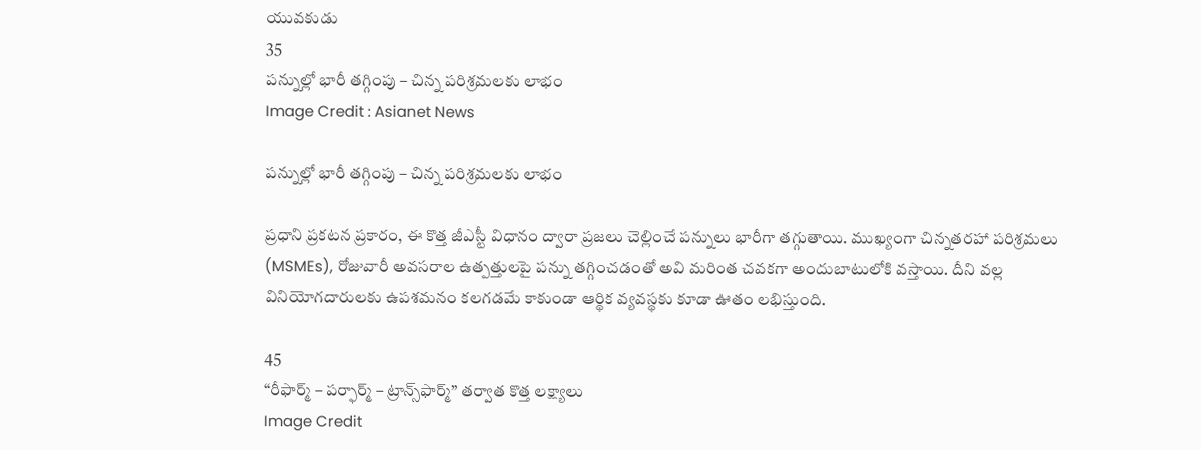యువకుడు
35
పన్నుల్లో భారీ తగ్గింపు – చిన్న పరిశ్రమలకు లాభం
Image Credit : Asianet News

పన్నుల్లో భారీ తగ్గింపు – చిన్న పరిశ్రమలకు లాభం

ప్రధాని ప్రకటన ప్రకారం, ఈ కొత్త జీఎస్టీ విధానం ద్వారా ప్రజలు చెల్లించే పన్నులు భారీగా తగ్గుతాయి. ముఖ్యంగా చిన్నతరహా పరిశ్రమలు (MSMEs), రోజువారీ అవసరాల ఉత్పత్తులపై పన్ను తగ్గించడంతో అవి మరింత చవకగా అందుబాటులోకి వస్తాయి. దీని వల్ల వినియోగదారులకు ఉపశమనం కలగడమే కాకుండా ఆర్థిక వ్యవస్థకు కూడా ఊతం లభిస్తుంది.

45
“రీఫార్మ్ – పర్ఫార్మ్ – ట్రాన్స్‌ఫార్మ్” తర్వాత కొత్త లక్ష్యాలు
Image Credit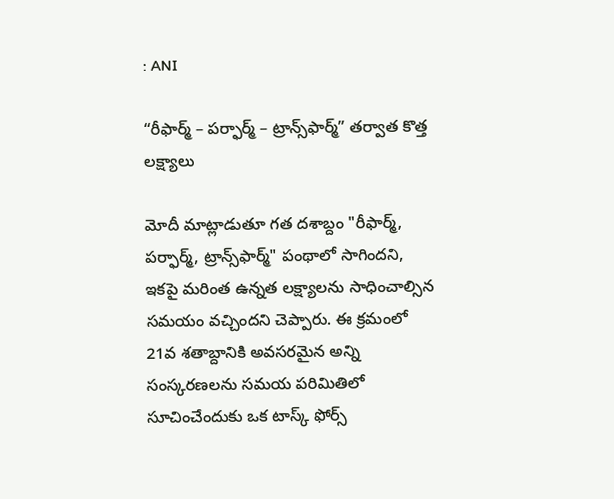: ANI

“రీఫార్మ్ – పర్ఫార్మ్ – ట్రాన్స్‌ఫార్మ్” తర్వాత కొత్త లక్ష్యాలు

మోదీ మాట్లాడుతూ గత దశాబ్దం "రీఫార్మ్, పర్ఫార్మ్, ట్రాన్స్‌ఫార్మ్" పంథాలో సాగిందని, ఇకపై మరింత ఉన్నత లక్ష్యాలను సాధించాల్సిన సమయం వచ్చిందని చెప్పారు. ఈ క్రమంలో 21వ శతాబ్దానికి అవసరమైన అన్ని సంస్కరణలను సమయ పరిమితిలో సూచించేందుకు ఒక టాస్క్ ఫోర్స్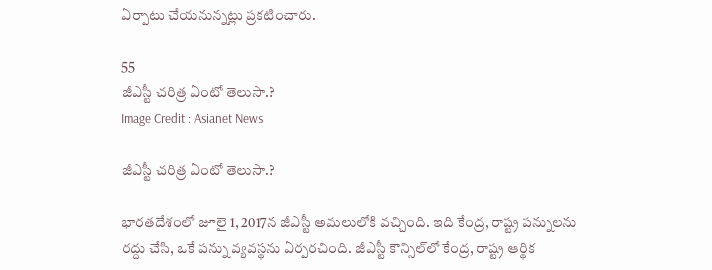ఏర్పాటు చేయనున్నట్లు ప్రకటించారు.

55
జీఎస్టీ చరిత్ర ఏంటో తెలుసా.?
Image Credit : Asianet News

జీఎస్టీ చరిత్ర ఏంటో తెలుసా.?

భారతదేశంలో జూలై 1, 2017న జీఎస్టీ అమలులోకి వచ్చింది. ఇది కేంద్ర, రాష్ట్ర పన్నులను రద్దు చేసి, ఒకే పన్ను వ్యవస్థను ఏర్పరచింది. జీఎస్టీ కౌన్సిల్‌లో కేంద్ర, రాష్ట్ర ఆర్థిక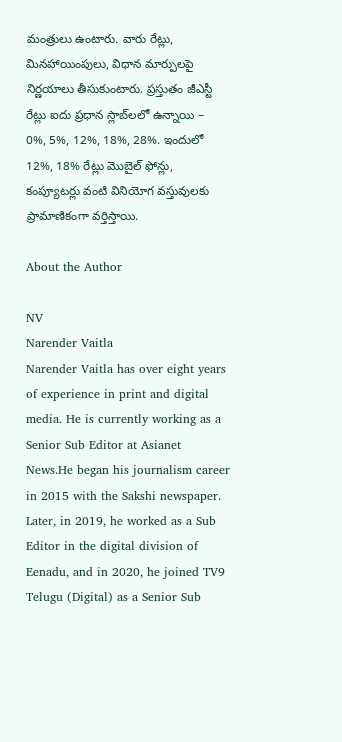మంత్రులు ఉంటారు. వారు రేట్లు, మినహాయింపులు, విధాన మార్పులపై నిర్ణయాలు తీసుకుంటారు. ప్రస్తుతం జీఎస్టీ రేట్లు ఐదు ప్రధాన స్లాబ్‌లలో ఉన్నాయి – 0%, 5%, 12%, 18%, 28%. ఇందులో 12%, 18% రేట్లు మొబైల్ ఫోన్లు, కంప్యూటర్లు వంటి వినియోగ వస్తువులకు ప్రామాణికంగా వర్తిస్తాయి.

About the Author

NV
Narender Vaitla
Narender Vaitla has over eight years of experience in print and digital media. He is currently working as a Senior Sub Editor at Asianet News.He began his journalism career in 2015 with the Sakshi newspaper. Later, in 2019, he worked as a Sub Editor in the digital division of Eenadu, and in 2020, he joined TV9 Telugu (Digital) as a Senior Sub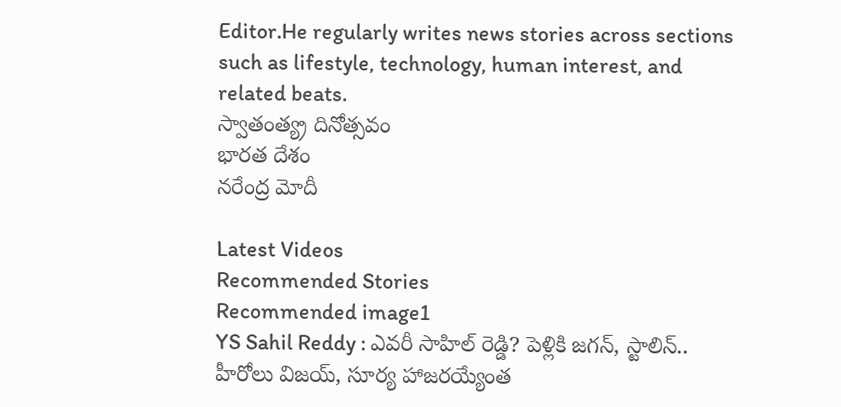Editor.He regularly writes news stories across sections such as lifestyle, technology, human interest, and related beats.
స్వాతంత్య్ర దినోత్సవం
భారత దేశం
నరేంద్ర మోదీ

Latest Videos
Recommended Stories
Recommended image1
YS Sahil Reddy : ఎవరీ సాహిల్ రెడ్డి? పెళ్లికి జగన్, స్టాలిన్.. హీరోలు విజయ్, సూర్య హాజరయ్యేంత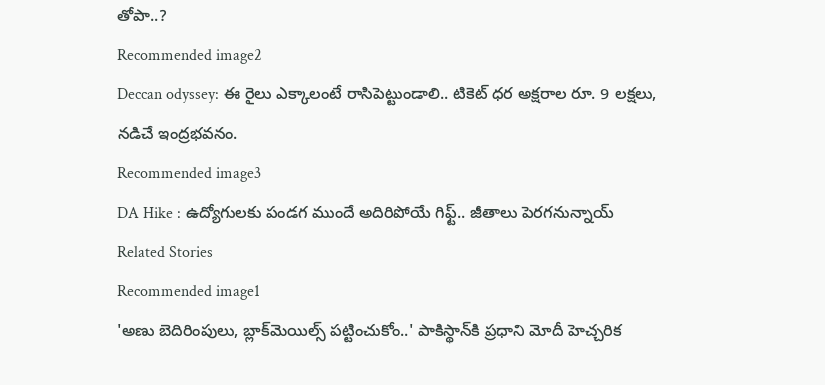తోపా..?
Recommended image2
Deccan odyssey: ఈ రైలు ఎక్కాలంటే రాసిపెట్టుండాలి.. టికెట్ ధ‌ర అక్ష‌రాల రూ. 9 ల‌క్ష‌లు, న‌డిచే ఇంద్ర‌భ‌వ‌నం.
Recommended image3
DA Hike : ఉద్యోగులకు పండగ ముందే అదిరిపోయే గిఫ్ట్.. జీతాలు పెరగనున్నాయ్
Related Stories
Recommended image1
'అణు బెదిరింపులు, బ్లాక్‌మెయిల్స్ పట్టించుకోం..' పాకిస్థాన్‌కి ప్రధాని మోదీ హెచ్చరిక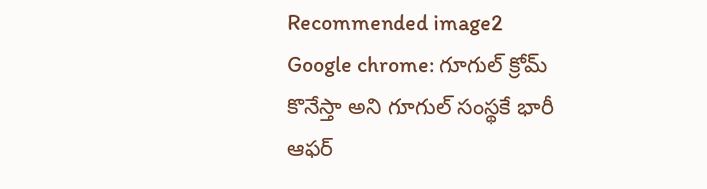Recommended image2
Google chrome: గూగుల్ క్రోమ్ కొనేస్తా అని గూగుల్ సంస్థకే భారీ ఆఫర్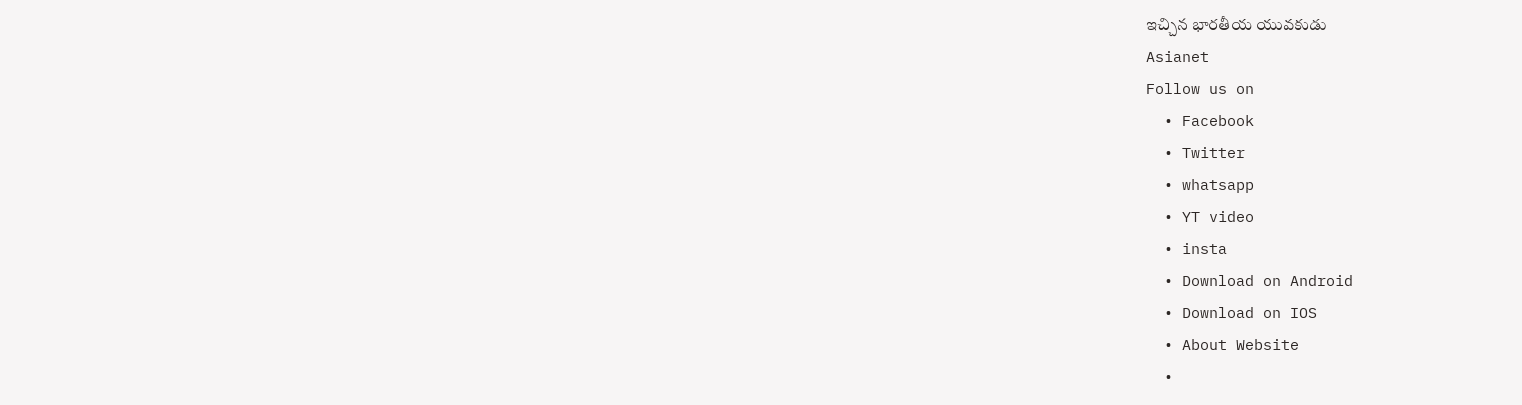ఇచ్చిన భారతీయ యువకుడు
Asianet
Follow us on
  • Facebook
  • Twitter
  • whatsapp
  • YT video
  • insta
  • Download on Android
  • Download on IOS
  • About Website
  •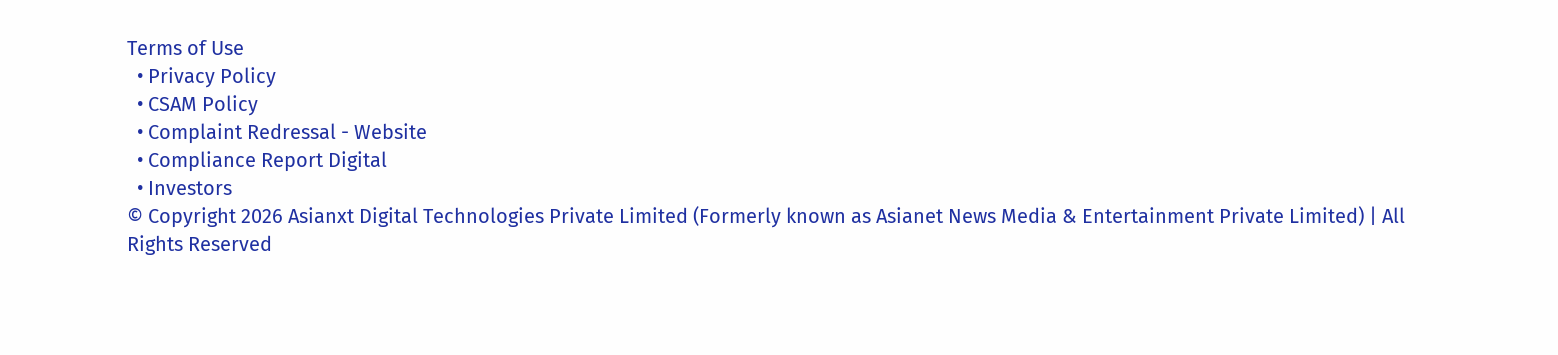Terms of Use
  • Privacy Policy
  • CSAM Policy
  • Complaint Redressal - Website
  • Compliance Report Digital
  • Investors
© Copyright 2026 Asianxt Digital Technologies Private Limited (Formerly known as Asianet News Media & Entertainment Private Limited) | All Rights Reserved